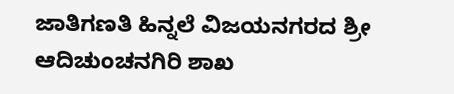ಜಾತಿಗಣತಿ ಹಿನ್ನಲೆ ವಿಜಯನಗರದ ಶ್ರೀ ಆದಿಚುಂಚನಗಿರಿ ಶಾಖ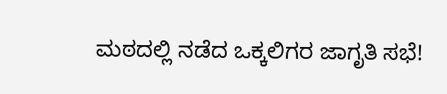ಮಠದಲ್ಲಿ ನಡೆದ ಒಕ್ಕಲಿಗರ ಜಾಗೃತಿ ಸಭೆ!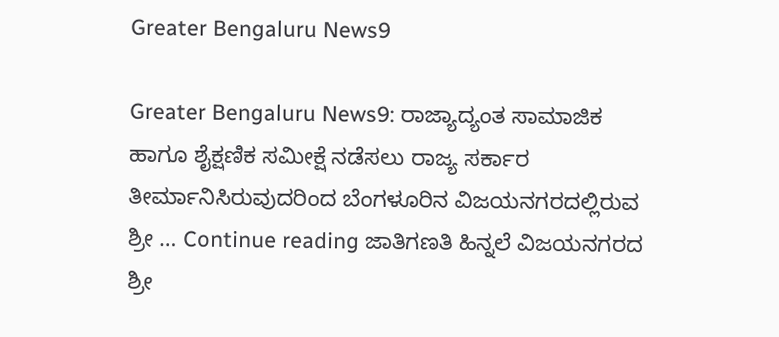Greater Bengaluru News9

Greater Bengaluru News9: ರಾಜ್ಯಾದ್ಯಂತ ಸಾಮಾಜಿಕ ಹಾಗೂ ಶೈಕ್ಷಣಿಕ ಸಮೀಕ್ಷೆ ನಡೆಸಲು ರಾಜ್ಯ ಸರ್ಕಾರ ತೀರ್ಮಾನಿಸಿರುವುದರಿಂದ ಬೆಂಗಳೂರಿನ ವಿಜಯನಗರದಲ್ಲಿರುವ ಶ್ರೀ … Continue reading ಜಾತಿಗಣತಿ ಹಿನ್ನಲೆ ವಿಜಯನಗರದ ಶ್ರೀ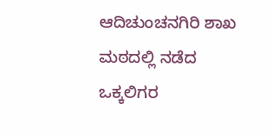ಆದಿಚುಂಚನಗಿರಿ ಶಾಖ ಮಠದಲ್ಲಿ ನಡೆದ ಒಕ್ಕಲಿಗರ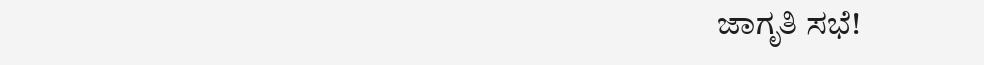ಜಾಗೃತಿ ಸಭೆ!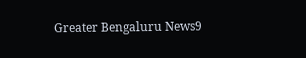Greater Bengaluru News9